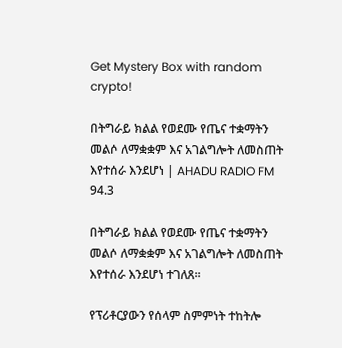Get Mystery Box with random crypto!

በትግራይ ክልል የወደሙ የጤና ተቋማትን መልሶ ለማቋቋም እና አገልግሎት ለመስጠት እየተሰራ እንደሆነ | AHADU RADIO FM 94.3

በትግራይ ክልል የወደሙ የጤና ተቋማትን መልሶ ለማቋቋም እና አገልግሎት ለመስጠት እየተሰራ እንደሆነ ተገለጸ፡፡

የፕሪቶርያውን የሰላም ስምምነት ተከትሎ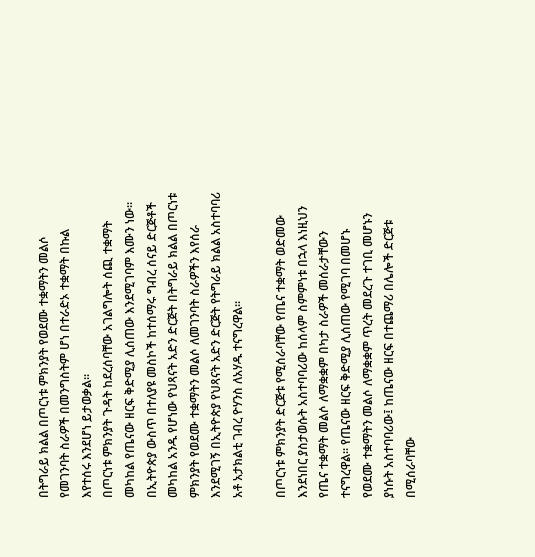በትግራይ ክልል በጦርነቱ ምክንያት የወደሙ ተቋማትን መልሶ የመገንባት ስራዎች በመንግስትም ሆነ በተራድኦ ተቋማት በኩል እየተሰሩ እንደሆነ ይታወቃል፡፡
በጦርነቱ ምክንያት ጉዳት ከደረሰባቸው አገልግሎት ሰጪ ተቋማት መካከል የጤናው ዘርፍ ቅድሚያ ሊሰጠው እንደሚገባም እሙን ነው፡፡
በኢትዮጵያ ውስጥ በተለያዩ መስኮች ከተሰማሩ ግብረ ሰናይ ድርጅቶች መካከል አንዱ የሆነው የህጻናት አድን ድርጅት በትግራይ ክልል በጦርነቱ ምክንያት የወደሙ ተቋማትን መልሶ ለመገንባት ስራዎችን እየሰራ እንደሚገኝ በኢትዮጵያ የህጻናት አድን ድርጅት የትግራይ ክልል አስተባባሪ አቶ አታክልቲ ገብረ ዮሃንስ ለአሃዱ ተናግረዋል፡፡

በጦርነቱ ምክንያት ድርጅቱ የሚሰራባቸው የጤና ተቋማት ወድመው እንደነበር ያስታወሱት አስተባባሪው ከሰላም ስምምነቱ በኋላ እነዚህን የጤና ተቋማት መልሶ ለማቋቋም በካታ ስራዎች መሰራታቸውን ተናግረዋል፡፡ የጤናው ዘርፍ ቅድሚያ ሊሰጠው የሚገባ በመሆኑ የወደሙ ተቋማትን መልሶ ለማቋቋም ጥረት መደረጉ ተገቢ መሆኑን ያነሱት አስተባባሪው፤ ከጤናው ዘርፍ በተጨማሪ በሌሎች ድርጅቱ በሚሰራባቸው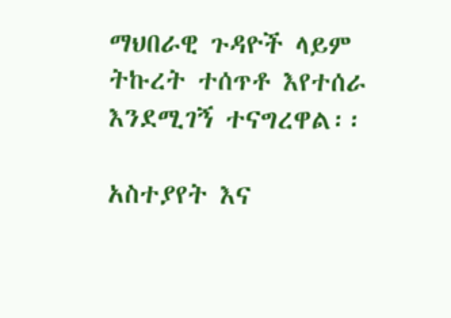ማህበራዊ ጉዳዮች ላይም ትኩረት ተሰጥቶ እየተሰራ እንደሚገኝ ተናግረዋል፡፡

አስተያየት እና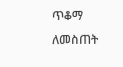ጥቆማ ለመስጠት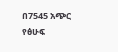በ7545 አጭር የፅሁፍ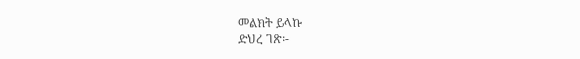መልክት ይላኩ
ድህረ ገጽ፡-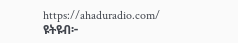https://ahaduradio.com/
ዩትዩብ፦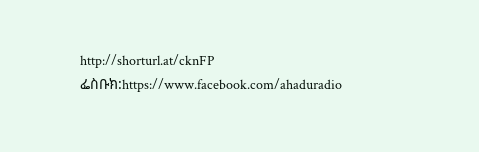http://shorturl.at/cknFP
ፌስቡክ:https://www.facebook.com/ahaduradio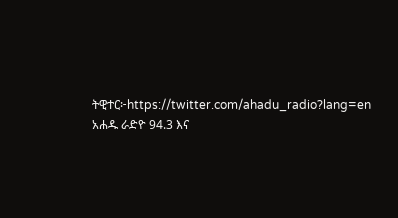ትዊተር፦https://twitter.com/ahadu_radio?lang=en
አሐዱ ራድዮ 94.3 እና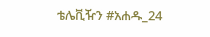ቴሌቪዥን #አሐዱ_24